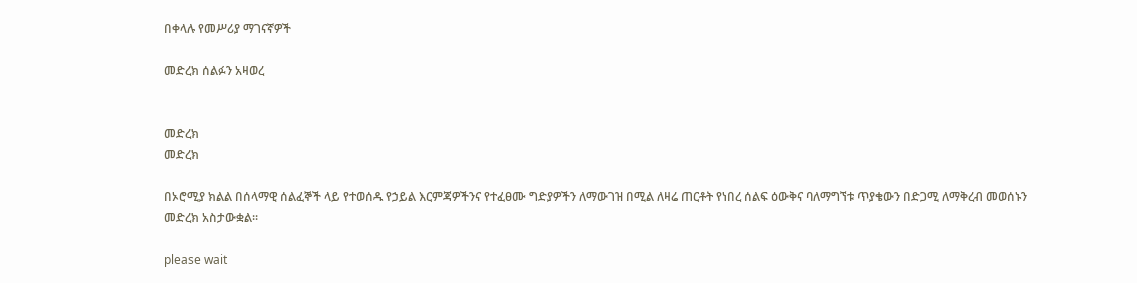በቀላሉ የመሥሪያ ማገናኛዎች

መድረክ ሰልፉን አዛወረ


መድረክ
መድረክ

በኦሮሚያ ክልል በሰላማዊ ሰልፈኞች ላይ የተወሰዱ የኃይል እርምጃዎችንና የተፈፀሙ ግድያዎችን ለማውገዝ በሚል ለዛሬ ጠርቶት የነበረ ሰልፍ ዕውቅና ባለማግኘቱ ጥያቄውን በድጋሚ ለማቅረብ መወሰኑን መድረክ አስታውቋል፡፡

please wait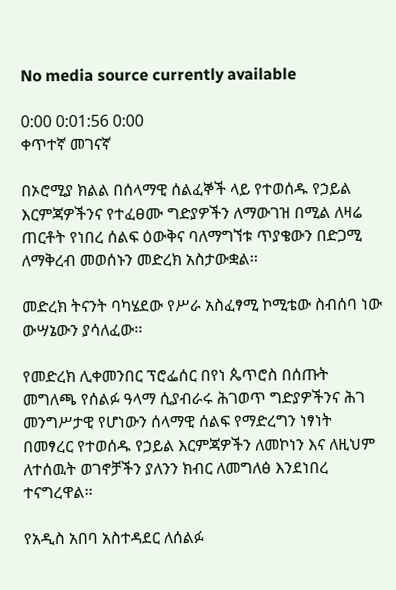No media source currently available

0:00 0:01:56 0:00
ቀጥተኛ መገናኛ

በኦሮሚያ ክልል በሰላማዊ ሰልፈኞች ላይ የተወሰዱ የኃይል እርምጃዎችንና የተፈፀሙ ግድያዎችን ለማውገዝ በሚል ለዛሬ ጠርቶት የነበረ ሰልፍ ዕውቅና ባለማግኘቱ ጥያቄውን በድጋሚ ለማቅረብ መወሰኑን መድረክ አስታውቋል፡፡

መድረክ ትናንት ባካሄደው የሥራ አስፈፃሚ ኮሚቴው ስብሰባ ነው ውሣኔውን ያሳለፈው፡፡

የመድረክ ሊቀመንበር ፕሮፌሰር በየነ ጴጥሮስ በሰጡት መግለጫ የሰልፉ ዓላማ ሲያብራሩ ሕገወጥ ግድያዎችንና ሕገ መንግሥታዊ የሆነውን ሰላማዊ ሰልፍ የማድረግን ነፃነት በመፃረር የተወሰዱ የኃይል እርምጃዎችን ለመኮነን እና ለዚህም ለተሰዉት ወገኖቻችን ያለንን ክብር ለመግለፅ እንደነበረ ተናግረዋል፡፡

የአዲስ አበባ አስተዳደር ለሰልፉ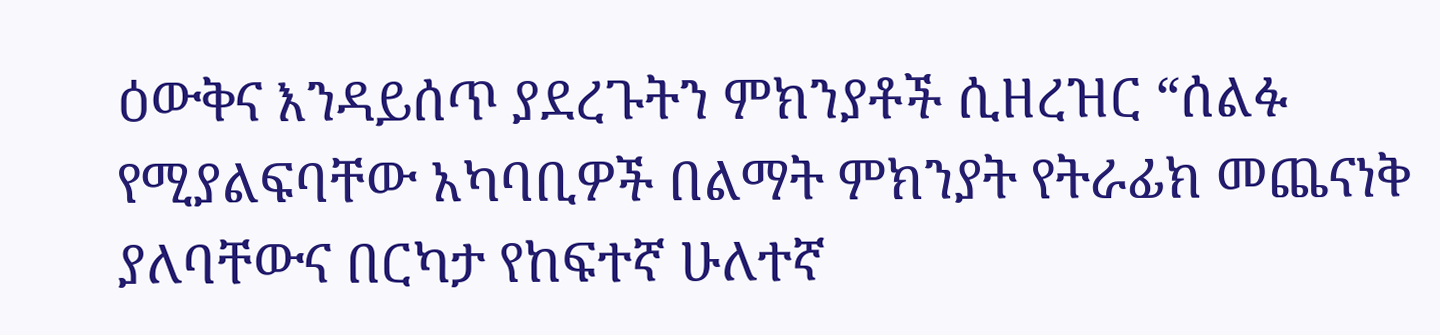ዕውቅና እንዳይሰጥ ያደረጉትን ምክንያቶች ሲዘረዝር “ሰልፉ የሚያልፍባቸው አካባቢዎች በልማት ምክንያት የትራፊክ መጨናነቅ ያለባቸውና በርካታ የከፍተኛ ሁለተኛ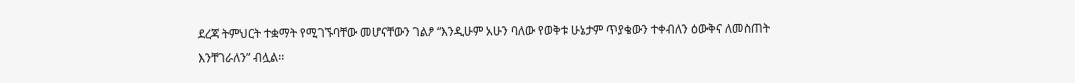ደረጃ ትምህርት ተቋማት የሚገኙባቸው መሆናቸውን ገልፆ “እንዲሁም አሁን ባለው የወቅቱ ሁኔታም ጥያቄውን ተቀብለን ዕውቅና ለመስጠት እንቸገራለን” ብሏል፡፡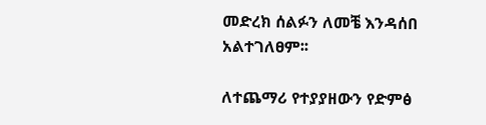መድረክ ሰልፉን ለመቼ እንዳሰበ አልተገለፀም፡፡

ለተጨማሪ የተያያዘውን የድምፅ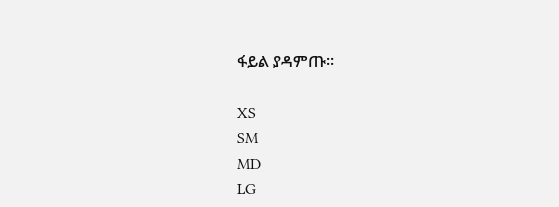ፋይል ያዳምጡ፡፡

XS
SM
MD
LG